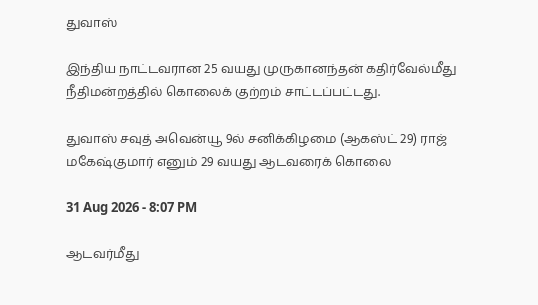துவாஸ்

இந்திய நாட்டவரான 25 வயது முருகானந்தன் கதிர்வேல்மீது நீதிமன்றத்தில் கொலைக் குற்றம் சாட்டப்பட்டது.

துவாஸ் சவுத் அவென்யூ 9ல் சனிக்கிழமை (ஆகஸ்ட் 29) ராஜ் மகேஷ்குமார் எனும் 29 வயது ஆடவரைக் கொலை

31 Aug 2026 - 8:07 PM

ஆடவர்மீது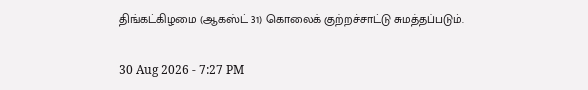திங்கட்கிழமை (ஆகஸ்ட் 31) கொலைக் குற்றச்சாட்டு சுமத்தப்படும்.

30 Aug 2026 - 7:27 PM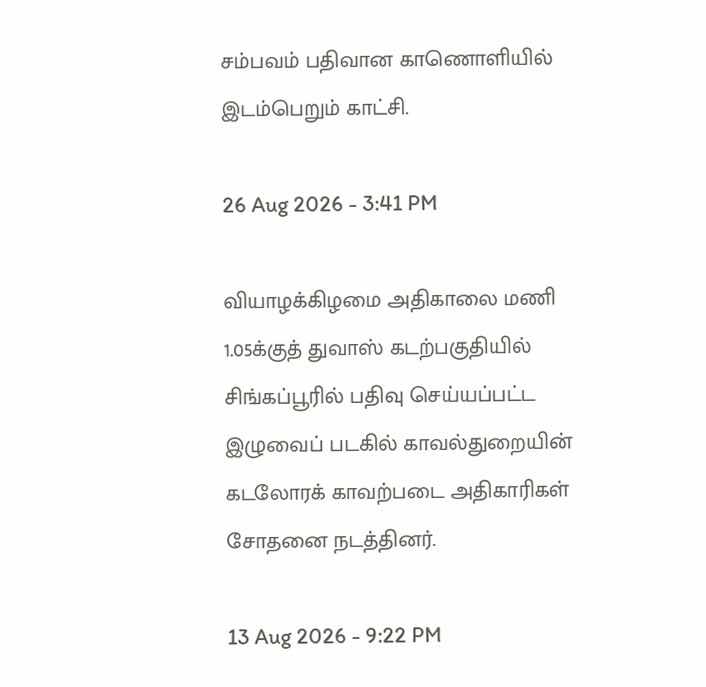சம்பவம் பதிவான காணொளியில் இடம்பெறும் காட்சி.

26 Aug 2026 - 3:41 PM

வியாழக்கிழமை அதிகாலை மணி 1.05க்குத் துவாஸ் கடற்பகுதியில் சிங்கப்பூரில் பதிவு செய்யப்பட்ட இழுவைப் படகில் காவல்துறையின் கடலோரக் காவற்படை அதிகாரிகள் சோதனை நடத்தினர்.

13 Aug 2026 - 9:22 PM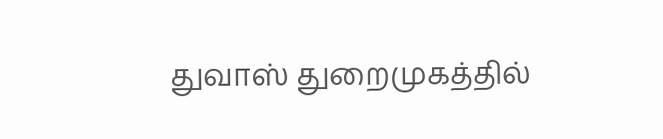துவாஸ் துறைமுகத்தில்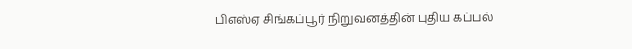பிஎஸ்ஏ சிங்கப்பூர் நிறுவனத்தின் புதிய கப்பல்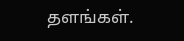தளங்கள்.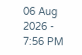06 Aug 2026 - 7:56 PM